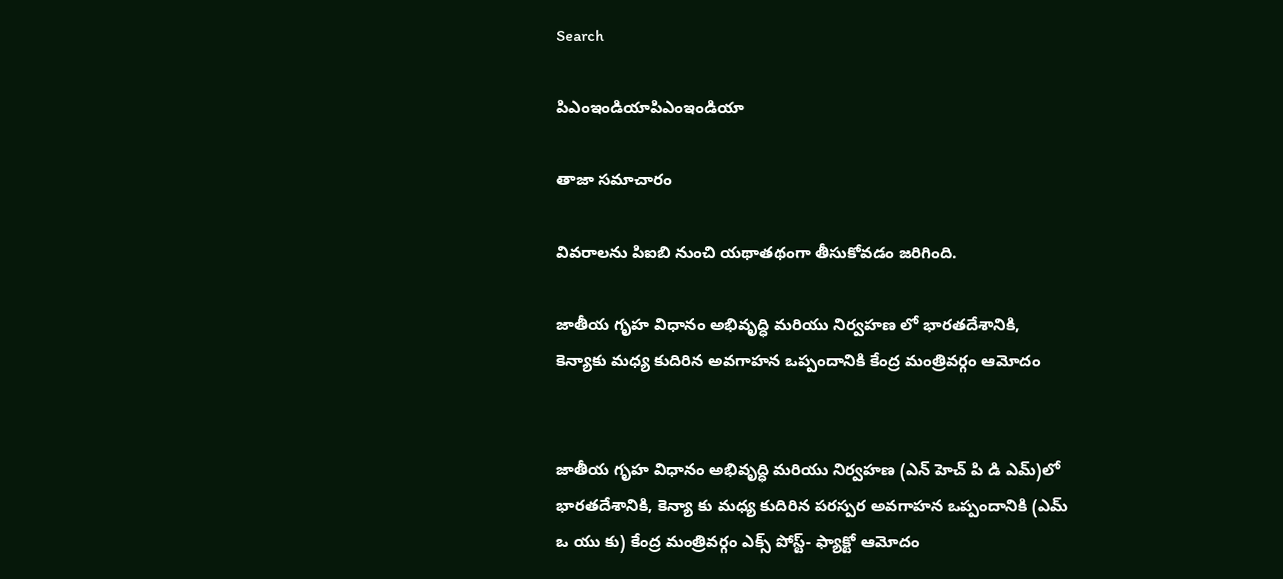Search

పిఎంఇండియాపిఎంఇండియా

తాజా స‌మాచారం

వివరాలను పిఐబి నుంచి యథాతథంగా తీసుకోవడం జరిగింది.

జాతీయ గృహ విధానం అభివృద్ధి మరియు నిర్వహణ లో భారతదేశానికి, కెన్యాకు మధ్య కుదిరిన అవగాహన ఒప్పందానికి కేంద్ర మంత్రివర్గం ఆమోదం


జాతీయ గృహ విధానం అభివృద్ధి మరియు నిర్వహణ (ఎన్ హెచ్ పి డి ఎమ్)లో భారతదేశానికి, కెన్యా కు మధ్య కుదిరిన పరస్పర అవగాహన ఒప్పందానికి (ఎమ్ ఒ యు కు) కేంద్ర మంత్రివర్గం ఎక్స్ పోస్ట్- ఫ్యాక్టో ఆమోదం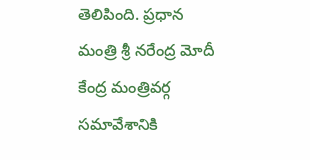తెలిపింది. ప్రధాన మంత్రి శ్రీ నరేంద్ర మోదీ కేంద్ర మంత్రివర్గ సమావేశానికి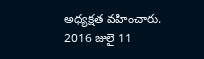అధ్యక్షత వహించారు. 2016 జులై 11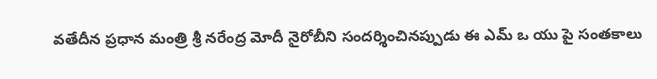వతేదీన ప్రధాన మంత్రి శ్రీ నరేంద్ర మోదీ నైరోబీని సందర్శించినప్పుడు ఈ ఎమ్ ఒ యు పై సంతకాలు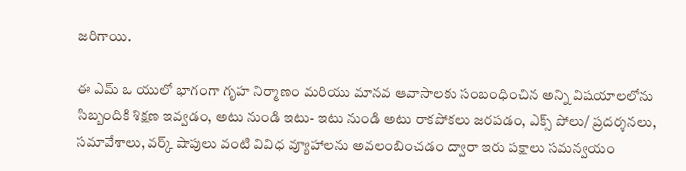జరిగాయి.

ఈ ఎమ్ ఒ యులో భాగంగా గృహ‌ నిర్మాణ‌ం మరియు మానవ ఆవాసాలకు సంబంధించిన అన్ని విషయాలలోను సిబ్బందికి శిక్షణ ఇవ్వడం, అటు నుండి ఇటు- ఇటు నుండి అటు రాకపోకలు జరపడం, ఎక్స్ పోలు/ ప్రదర్శనలు, సమావేశాలు, వర్క్ షాపులు వంటి వివిధ వ్యూహాలను అవలంబించడం ద్వారా ఇరు పక్షాలు సమన్వయం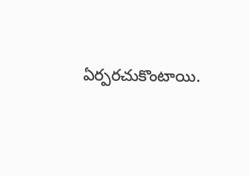ఏర్పరచుకొంటాయి.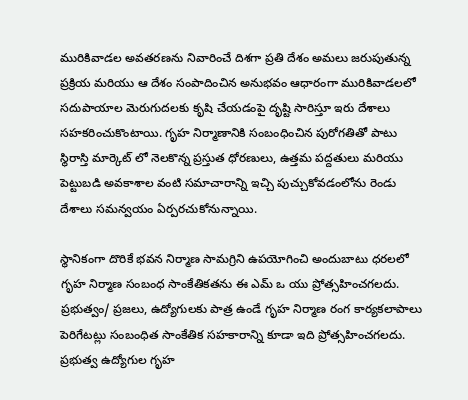మురికివాడల అవతరణను నివారించే దిశగా ప్రతి దేశం అమలు జరుపుతున్న ప్రక్రియ మరియు ఆ దేశం సంపాదించిన అనుభవం ఆధారంగా మురికివాడలలో సదుపాయాల మెరుగుదలకు కృషి చేయడంపై దృష్టి సారిస్తూ ఇరు దేశాలు సహకరించుకొంటాయి. గృహ నిర్మాణానికి సంబంధించిన పురోగతితో పాటు స్థిరాస్తి మార్కెట్ లో నెలకొన్న ప్రస్తుత ధోరణులు, ఉత్తమ పద్దతులు మరియు పెట్టుబడి అవకాశాల వంటి సమాచారాన్ని ఇచ్చి పుచ్చుకోవడంలోను రెండు దేశాలు సమన్వయం ఏర్పరచుకోనున్నాయి.

స్థానికంగా దొరికే భవన నిర్మాణ సామగ్రిని ఉపయోగించి అందుబాటు ధరలలో గృహ నిర్మాణ సంబంధ సాంకేతికతను ఈ ఎమ్ ఒ యు ప్రోత్సహించగలదు. ప్రభుత్వం/ ప్రజలు, ఉద్యోగులకు పాత్ర ఉండే గృహ నిర్మాణ రంగ కార్యకలాపాలు పెరిగేటట్లు సంబంధిత సాంకేతిక సహకారాన్ని కూడా ఇది ప్రోత్సహించగలదు. ప్రభుత్వ ఉద్యోగుల గృహ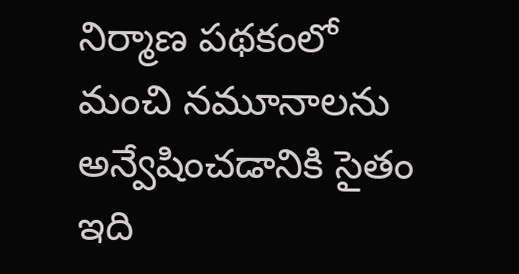నిర్మాణ పథకంలో మంచి నమూనాలను అన్వేషించడానికి సైతం ఇది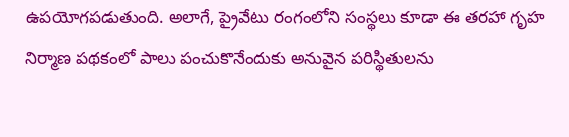ఉపయోగపడుతుంది. అలాగే, ప్రైవేటు రంగంలోని సంస్థలు కూడా ఈ తరహా గృహ నిర్మాణ పథకంలో పాలు పంచుకొనేందుకు అనువైన పరిస్థితులను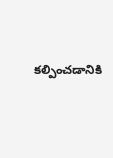కల్పించడానికి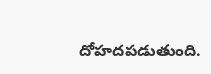దోహదపడుతుంది.